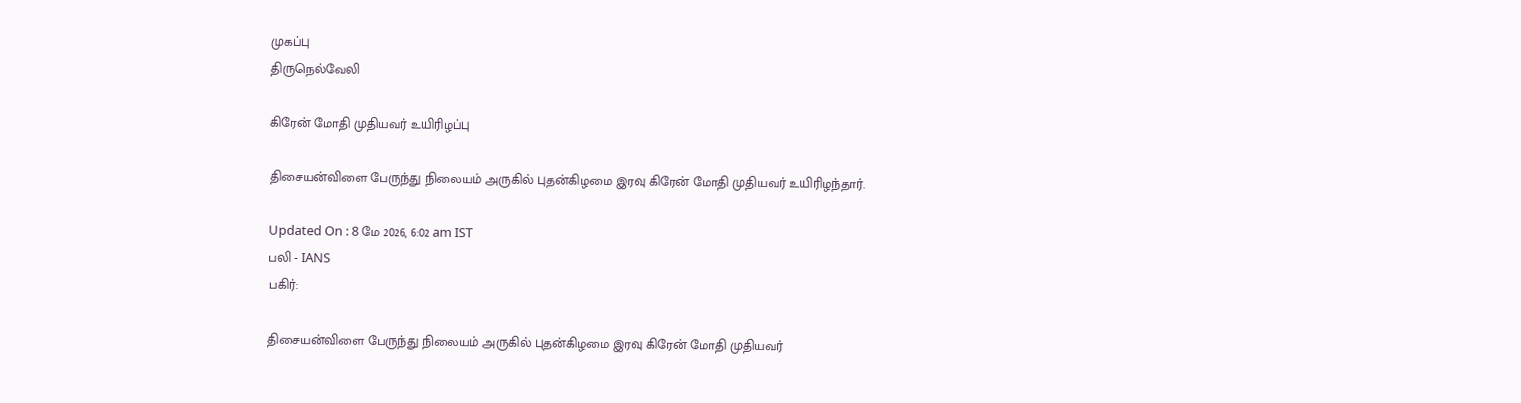முகப்பு
திருநெல்வேலி

கிரேன் மோதி முதியவர் உயிரிழப்பு

திசையன்விளை பேருந்து நிலையம் அருகில் புதன்கிழமை இரவு கிரேன் மோதி முதியவர் உயிரிழந்தார்.

Updated On : 8 மே 2026, 6:02 am IST
பலி - IANS
பகிர்:

திசையன்விளை பேருந்து நிலையம் அருகில் புதன்கிழமை இரவு கிரேன் மோதி முதியவர்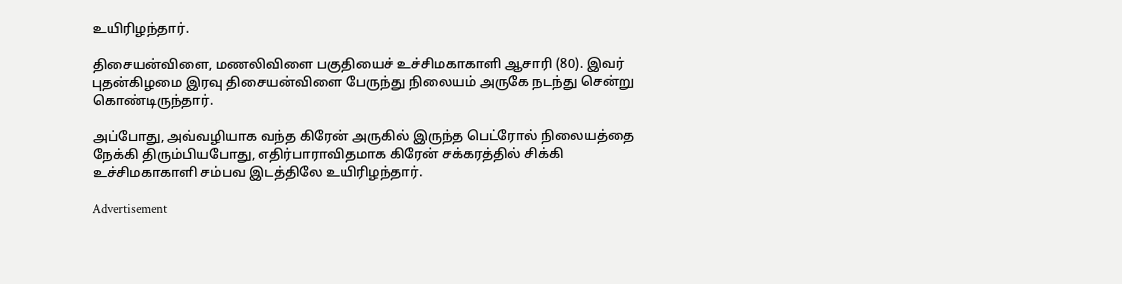உயிரிழந்தார்.

திசையன்விளை, மணலிவிளை பகுதியைச் உச்சிமகாகாளி ஆசாரி (80). இவர் புதன்கிழமை இரவு திசையன்விளை பேருந்து நிலையம் அருகே நடந்து சென்று கொண்டிருந்தார்.

அப்போது, அவ்வழியாக வந்த கிரேன் அருகில் இருந்த பெட்ரோல் நிலையத்தை நேக்கி திரும்பியபோது, எதிர்பாராவிதமாக கிரேன் சக்கரத்தில் சிக்கி உச்சிமகாகாளி சம்பவ இடத்திலே உயிரிழந்தார்.

Advertisement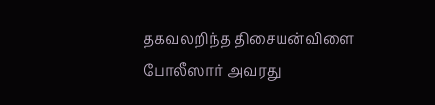தகவலறிந்த திசையன்விளை போலீஸார் அவரது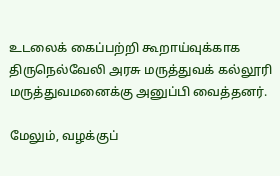உடலைக் கைப்பற்றி கூறாய்வுக்காக திருநெல்வேலி அரசு மருத்துவக் கல்லூரி மருத்துவமனைக்கு அனுப்பி வைத்தனர்.

மேலும், வழக்குப்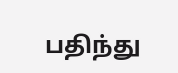பதிந்து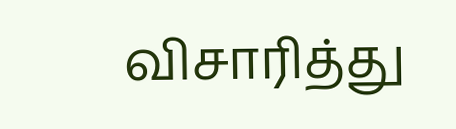விசாரித்து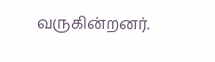வருகின்றனர்.